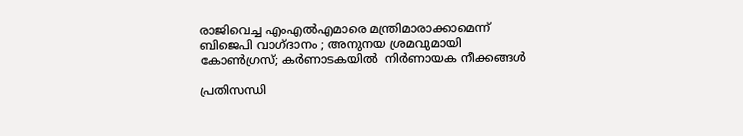രാജിവെച്ച എംഎല്‍എമാരെ മന്ത്രിമാരാക്കാമെന്ന് ബിജെപി വാഗ്ദാനം ; അനുനയ ശ്രമവുമായി കോണ്‍ഗ്രസ്; കര്‍ണാടകയില്‍  നിര്‍ണായക നീക്കങ്ങള്‍

പ്രതിസന്ധി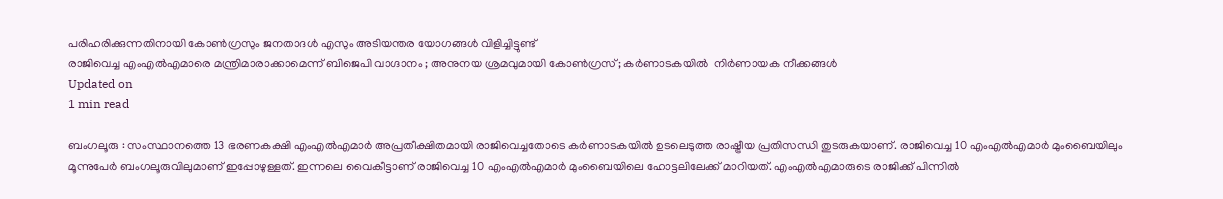പരിഹരിക്കുന്നതിനായി കോണ്‍ഗ്രസും ജനതാദള്‍ എസും അടിയന്തര യോഗങ്ങള്‍ വിളിച്ചിട്ടുണ്ട്
രാജിവെച്ച എംഎല്‍എമാരെ മന്ത്രിമാരാക്കാമെന്ന് ബിജെപി വാഗ്ദാനം ; അനുനയ ശ്രമവുമായി കോണ്‍ഗ്രസ്; കര്‍ണാടകയില്‍  നിര്‍ണായക നീക്കങ്ങള്‍
Updated on
1 min read

ബംഗലൂരു : സംസ്ഥാനത്തെ 13 ഭരണകക്ഷി എംഎല്‍എമാര്‍ അപ്രതീക്ഷിതമായി രാജിവെച്ചതോടെ കര്‍ണാടകയില്‍ ഉടലെടുത്ത രാഷ്ട്രീയ പ്രതിസന്ധി തുടരുകയാണ്. രാജിവെച്ച 10 എംഎല്‍എമാര്‍ മുംബൈയിലും മൂന്നുപേര്‍ ബംഗലൂരുവിലുമാണ് ഇപ്പോഴുള്ളത്. ഇന്നലെ വൈകീട്ടാണ് രാജിവെച്ച 10 എംഎല്‍എമാര്‍ മുംബൈയിലെ ഹോട്ടലിലേക്ക് മാറിയത്. എംഎല്‍എമാരുടെ രാജിക്ക് പിന്നില്‍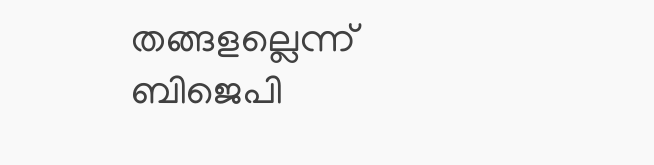തങ്ങളല്ലെന്ന് ബിജെപി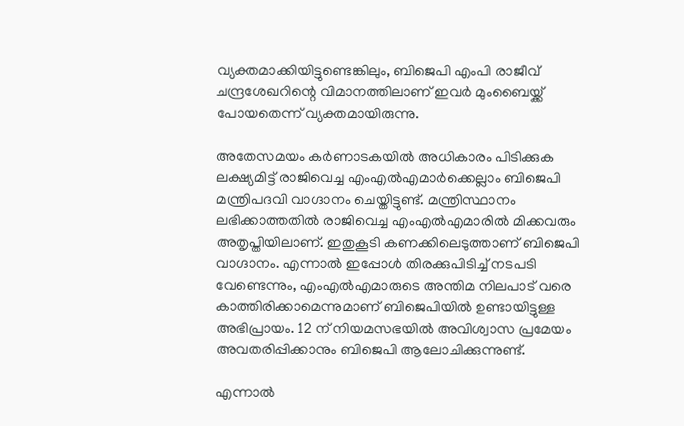വ്യക്തമാക്കിയിട്ടുണ്ടെങ്കിലും, ബിജെപി എംപി രാജീവ് ചന്ദ്രശേഖറിന്റെ വിമാനത്തിലാണ് ഇവര്‍ മുംബൈയ്ക്ക് പോയതെന്ന് വ്യക്തമായിരുന്നു.

അതേസമയം കര്‍ണാടകയില്‍ അധികാരം പിടിക്കുക ലക്ഷ്യമിട്ട് രാജിവെച്ച എംഎല്‍എമാര്‍ക്കെല്ലാം ബിജെപി മന്ത്രിപദവി വാഗ്ദാനം ചെയ്തിട്ടുണ്ട്. മന്ത്രിസ്ഥാനം ലഭിക്കാത്തതില്‍ രാജിവെച്ച എംഎല്‍എമാരില്‍ മിക്കവരും അതൃപ്തിയിലാണ്. ഇതുകൂടി കണക്കിലെടുത്താണ് ബിജെപി വാഗ്ദാനം. എന്നാല്‍ ഇപ്പോള്‍ തിരക്കുപിടിച്ച് നടപടി വേണ്ടെന്നും, എംഎല്‍എമാരുടെ അന്തിമ നിലപാട് വരെ കാത്തിരിക്കാമെന്നുമാണ് ബിജെപിയില്‍ ഉണ്ടായിട്ടുള്ള അഭിപ്രായം. 12 ന് നിയമസഭയില്‍ അവിശ്വാസ പ്രമേയം അവതരിപ്പിക്കാനും ബിജെപി ആലോചിക്കുന്നുണ്ട്.

എന്നാല്‍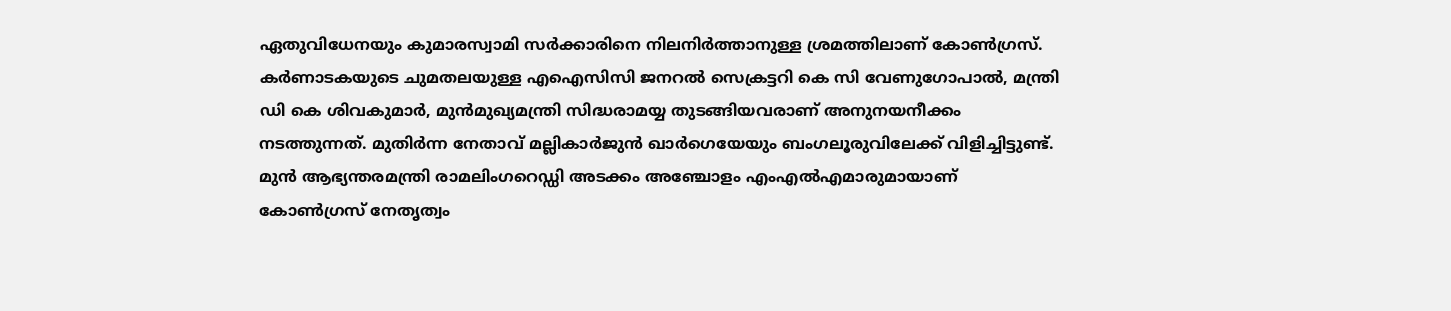ഏതുവിധേനയും കുമാരസ്വാമി സര്‍ക്കാരിനെ നിലനിര്‍ത്താനുള്ള ശ്രമത്തിലാണ് കോണ്‍ഗ്രസ്. കര്‍ണാടകയുടെ ചുമതലയുള്ള എഐസിസി ജനറല്‍ സെക്രട്ടറി കെ സി വേണുഗോപാല്‍, മന്ത്രി ഡി കെ ശിവകുമാര്‍, മുന്‍മുഖ്യമന്ത്രി സിദ്ധരാമയ്യ തുടങ്ങിയവരാണ് അനുനയനീക്കം നടത്തുന്നത്. മുതിര്‍ന്ന നേതാവ് മല്ലികാര്‍ജുന്‍ ഖാര്‍ഗെയേയും ബംഗലൂരുവിലേക്ക് വിളിച്ചിട്ടുണ്ട്. മുന്‍ ആഭ്യന്തരമന്ത്രി രാമലിംഗറെഡ്ഡി അടക്കം അഞ്ചോളം എംഎല്‍എമാരുമായാണ് കോണ്‍ഗ്രസ് നേതൃത്വം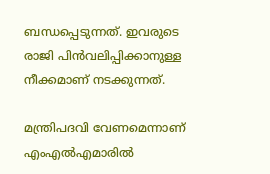ബന്ധപ്പെടുന്നത്. ഇവരുടെ രാജി പിന്‍വലിപ്പിക്കാനുള്ള നീക്കമാണ് നടക്കുന്നത്.

മന്ത്രിപദവി വേണമെന്നാണ് എംഎല്‍എമാരില്‍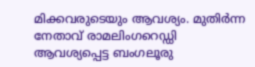മിക്കവരുടെയും ആവശ്യം. മുതിര്‍ന്ന നേതാവ് രാമലിംഗറെഡ്ഡി ആവശ്യപ്പെട്ട ബംഗലൂരു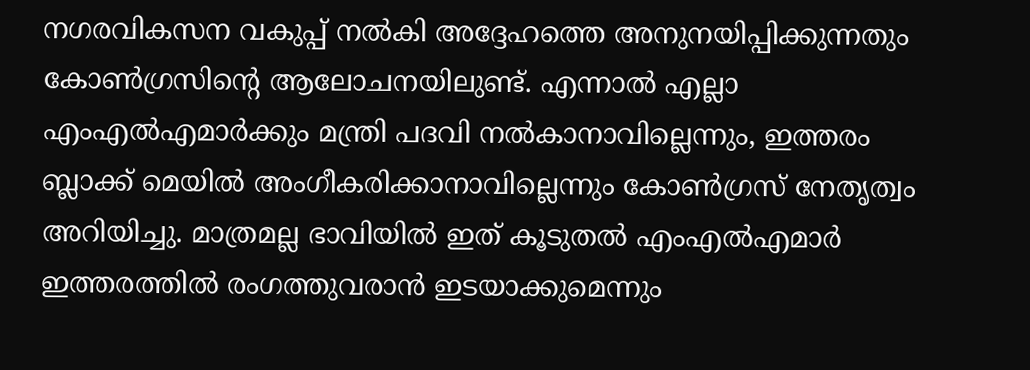നഗരവികസന വകുപ്പ് നല്‍കി അദ്ദേഹത്തെ അനുനയിപ്പിക്കുന്നതും കോണ്‍ഗ്രസിന്റെ ആലോചനയിലുണ്ട്. എന്നാല്‍ എല്ലാ എംഎല്‍എമാര്‍ക്കും മന്ത്രി പദവി നല്‍കാനാവില്ലെന്നും, ഇത്തരം ബ്ലാക്ക് മെയില്‍ അംഗീകരിക്കാനാവില്ലെന്നും കോണ്‍ഗ്രസ് നേതൃത്വം അറിയിച്ചു. മാത്രമല്ല ഭാവിയില്‍ ഇത് കൂടുതല്‍ എംഎല്‍എമാര്‍ ഇത്തരത്തില്‍ രംഗത്തുവരാന്‍ ഇടയാക്കുമെന്നും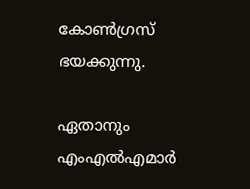കോണ്‍ഗ്രസ് ഭയക്കുന്നു.

ഏതാനും എംഎല്‍എമാര്‍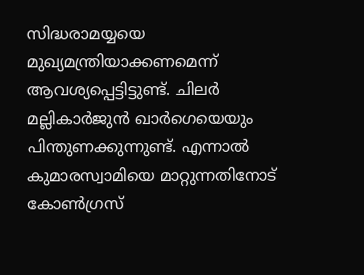സിദ്ധരാമയ്യയെ മുഖ്യമന്ത്രിയാക്കണമെന്ന് ആവശ്യപ്പെട്ടിട്ടുണ്ട്. ചിലര്‍ മല്ലികാര്‍ജുന്‍ ഖാര്‍ഗെയെയും പിന്തുണക്കുന്നുണ്ട്. എന്നാല്‍ കുമാരസ്വാമിയെ മാറ്റുന്നതിനോട് കോണ്‍ഗ്രസ്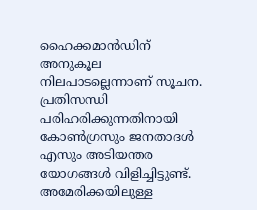ഹൈക്കമാന്‍ഡിന് അനുകൂല നിലപാടല്ലെന്നാണ് സൂചന. പ്രതിസന്ധി പരിഹരിക്കുന്നതിനായി കോണ്‍ഗ്രസും ജനതാദള്‍ എസും അടിയന്തര യോഗങ്ങള്‍ വിളിച്ചിട്ടുണ്ട്. അമേരിക്കയിലുള്ള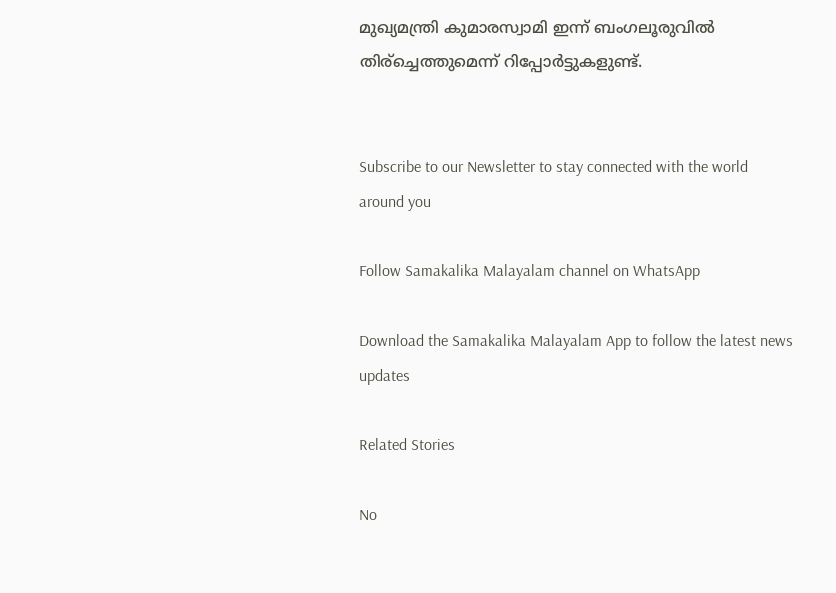മുഖ്യമന്ത്രി കുമാരസ്വാമി ഇന്ന് ബംഗലൂരുവില്‍ തിര്‌ച്ചെത്തുമെന്ന് റിപ്പോര്‍ട്ടുകളുണ്ട്.


Subscribe to our Newsletter to stay connected with the world around you

Follow Samakalika Malayalam channel on WhatsApp

Download the Samakalika Malayalam App to follow the latest news updates

Related Stories

No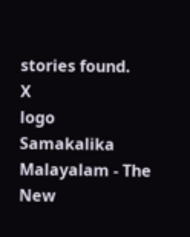stories found.
X
logo
Samakalika Malayalam - The New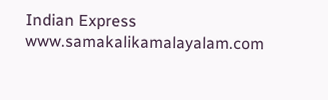Indian Express
www.samakalikamalayalam.com